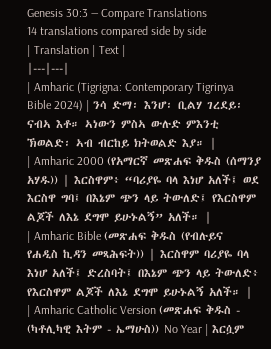Genesis 30:3 — Compare Translations
14 translations compared side by side
| Translation | Text |
|---|---|
| Amharic (Tigrigna: Contemporary Tigrinya Bible 2024) | ንሳ ድማ፡ እንሆ፡ ቢልሃ ገረደይ፡ ናብኣ እቶ። ኣነውን ምስኣ ውሉድ ምእንቲ ኽወልድ፡ ኣብ ብርከይ ክትወልድ እያ። |
| Amharic 2000 (የአማርኛ መጽሐፍ ቅዱስ (ሰማንያ አሃዱ)) | እርስዋም፥ “ባሪያዬ ባላ እነሆ አለች፤ ወደ እርስዋ ግባ፤ በእኔም ጭን ላይ ትውለድ፤ የእርስዋም ልጆች ለእኔ ደግሞ ይሁኑልኝ” አለች። |
| Amharic Bible (መጽሐፍ ቅዱስ (የብሉይና የሐዲስ ኪዳን መጻሕፍት)) | እርስዋም ባሪያዬ ባላ እነሆ አለች፤ ድረስባት፤ በእኔም ጭን ላይ ትውለድ፥ የእርስዋም ልጆች ለእኔ ደግሞ ይሁኑልኝ አለች። |
| Amharic Catholic Version (መጽሐፍ ቅዱስ - (ካቶሊካዊ እትም - ኤማሁስ)) No Year | እርሷም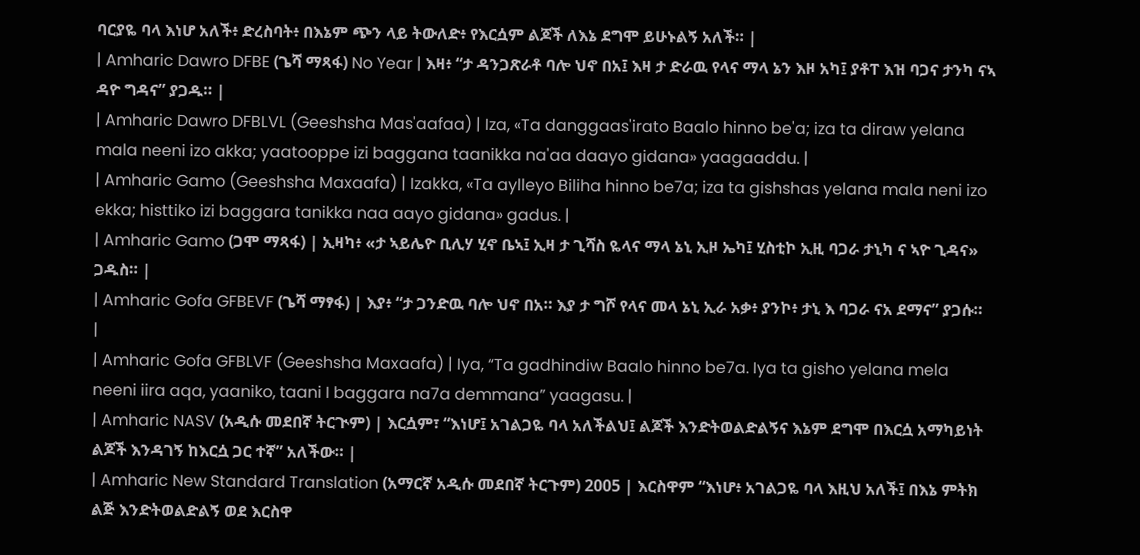ባርያዬ ባላ እነሆ አለች፥ ድረስባት፥ በእኔም ጭን ላይ ትውለድ፥ የእርሷም ልጆች ለእኔ ደግሞ ይሁኑልኝ አለች። |
| Amharic Dawro DFBE (ጌሻ ማጻፋ) No Year | እዛ፥ “ታ ዳንጋጽራቶ ባሎ ህኖ በአ፤ እዛ ታ ድራዉ የላና ማላ ኔን እዞ አካ፤ ያቶፐ እዝ ባጋና ታንካ ናኣ ዳዮ ግዳና” ያጋዱ። |
| Amharic Dawro DFBLVL (Geeshsha Mas'aafaa) | Iza, «Ta danggaas'irato Baalo hinno be'a; iza ta diraw yelana mala neeni izo akka; yaatooppe izi baggana taanikka na'aa daayo gidana» yaagaaddu. |
| Amharic Gamo (Geeshsha Maxaafa) | Izakka, «Ta aylleyo Biliha hinno be7a; iza ta gishshas yelana mala neni izo ekka; histtiko izi baggara tanikka naa aayo gidana» gadus. |
| Amharic Gamo (ጋሞ ማጻፋ) | ኢዛካ፥ «ታ ኣይሌዮ ቢሊሃ ሂኖ ቤኣ፤ ኢዛ ታ ጊሻስ ዬላና ማላ ኔኒ ኢዞ ኤካ፤ ሂስቲኮ ኢዚ ባጋራ ታኒካ ና ኣዮ ጊዳና» ጋዱስ። |
| Amharic Gofa GFBEVF (ጌሻ ማፃፋ) | እያ፥ “ታ ጋንድዉ ባሎ ህኖ በአ። እያ ታ ግሾ የላና መላ ኔኒ ኢራ አቃ፥ ያንኮ፥ ታኒ እ ባጋራ ናአ ደማና” ያጋሱ። |
| Amharic Gofa GFBLVF (Geeshsha Maxaafa) | Iya, “Ta gadhindiw Baalo hinno be7a. Iya ta gisho yelana mela neeni iira aqa, yaaniko, taani I baggara na7a demmana” yaagasu. |
| Amharic NASV (አዲሱ መደበኛ ትርጒም) | እርሷም፣ “እነሆ፤ አገልጋዬ ባላ አለችልህ፤ ልጆች እንድትወልድልኝና እኔም ደግሞ በእርሷ አማካይነት ልጆች እንዳገኝ ከእርሷ ጋር ተኛ” አለችው። |
| Amharic New Standard Translation (አማርኛ አዲሱ መደበኛ ትርጉም) 2005 | እርስዋም “እነሆ፥ አገልጋዬ ባላ እዚህ አለች፤ በእኔ ምትክ ልጅ እንድትወልድልኝ ወደ እርስዋ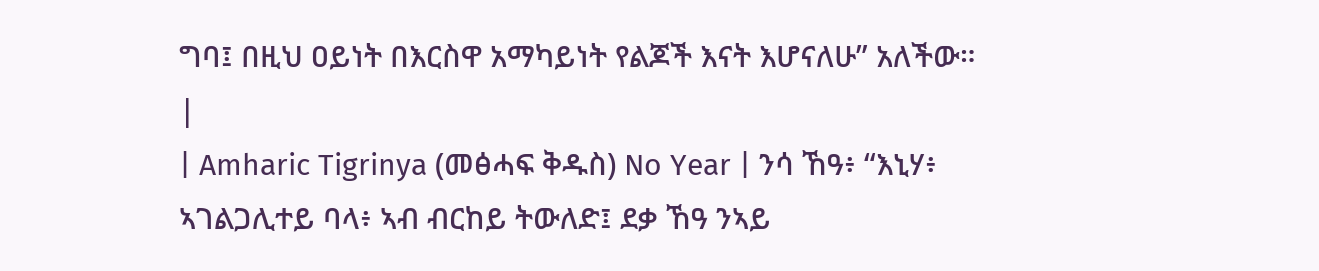ግባ፤ በዚህ ዐይነት በእርስዋ አማካይነት የልጆች እናት እሆናለሁ” አለችው። |
| Amharic Tigrinya (መፅሓፍ ቅዱስ) No Year | ንሳ ኸዓ፥ “እኒሃ፥ ኣገልጋሊተይ ባላ፥ ኣብ ብርከይ ትውለድ፤ ደቃ ኸዓ ንኣይ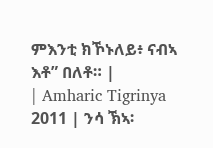ምእንቲ ክኾኑለይ፥ ናብኣ እቶ” በለቶ። |
| Amharic Tigrinya 2011 | ንሳ ኽኣ፡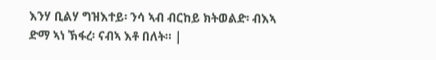እንሃ ቢልሃ ግዝእተይ፡ ንሳ ኣብ ብርከይ ክትወልድ፡ ብእኣ ድማ ኣነ ኽፋረ፡ ናብኣ እቶ በለት። |